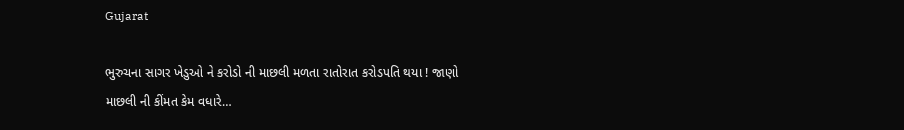Gujarat

ભુરુચના સાગર ખેડુઓ ને કરોડો ની માછલી મળતા રાતોરાત કરોડપતિ થયા ! જાણો માછલી ની કીંમત કેમ વધારે…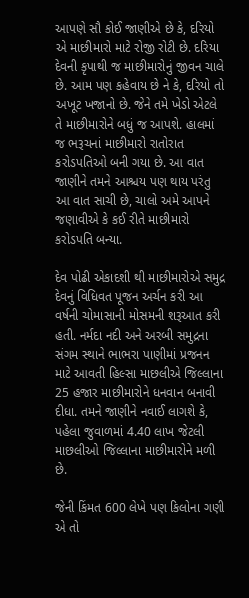આપણે સૌ કોઈ જાણીએ છે કે, દરિયો એ માછીમારો માટે રોજી રોટી છે. દરિયા દેવની કૃપાથી જ માછીમારોનું જીવન ચાલે છે. આમ પણ કહેવાય છે ને કે, દરિયો તો અખૂટ ખજાનો છે. જેને તમે ખેડો એટલે તે માછીમારોને બધું જ આપશે. હાલમાં જ ભરૂચનાં માછીમારો રાતોરાત કરોડપતિઓ બની ગયા છે. આ વાત જાણીને તમને આશ્ચય પણ થાય પરંતુ આ વાત સાચી છે, ચાલો અમે આપને જણાવીએ કે કઈ રીતે માછીમારો કરોડપતિ બન્યા.

દેવ પોઢી એકાદશી થી માછીમારોએ સમુદ્ર દેવનું વિધિવત પૂજન અર્ચન કરી આ વર્ષની ચોમાસાની મોસમની શરૂઆત કરી હતી. નર્મદા નદી અને અરબી સમુદ્રના સંગમ સ્થાને ભાભરા પાણીમાં પ્રજનન માટે આવતી હિલ્સા માછલીએ જિલ્લાના 25 હજાર માછીમારોને ધનવાન બનાવી દીધા. તમને જાણીને નવાઈ લાગશે કે, પહેલા જુવાળમાં 4.40 લાખ જેટલી માછલીઓ જિલ્લાના માછીમારોને મળી છે.

જેની કિંમત 600 લેખે પણ કિલોના ગણી એ તો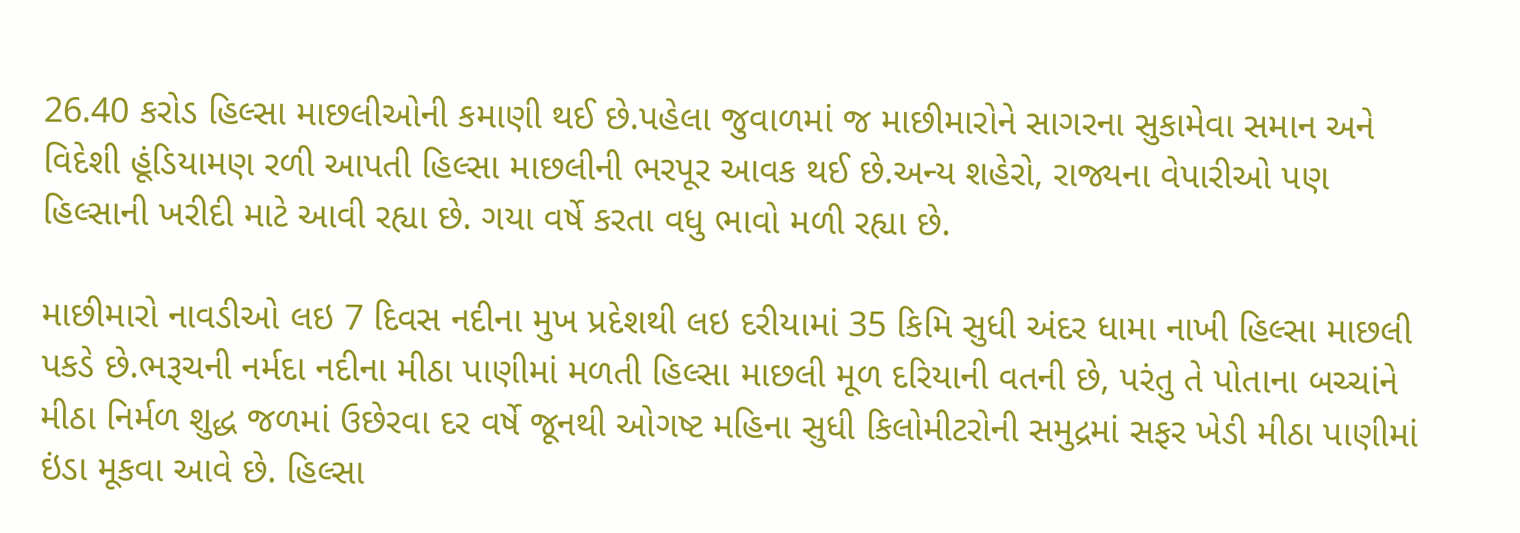26.40 કરોડ હિલ્સા માછલીઓની કમાણી થઈ છે.પહેલા જુવાળમાં જ માછીમારોને સાગરના સુકામેવા સમાન અને વિદેશી હૂંડિયામણ રળી આપતી હિલ્સા માછલીની ભરપૂર આવક થઈ છે.અન્ય શહેરો, રાજ્યના વેપારીઓ પણ હિલ્સાની ખરીદી માટે આવી રહ્યા છે. ગયા વર્ષે કરતા વધુ ભાવો મળી રહ્યા છે.

માછીમારો નાવડીઓ લઇ 7 દિવસ નદીના મુખ પ્રદેશથી લઇ દરીયામાં 35 કિમિ સુધી અંદર ધામા નાખી હિલ્સા માછલી પકડે છે.ભરૂચની નર્મદા નદીના મીઠા પાણીમાં મળતી હિલ્સા માછલી મૂળ દરિયાની વતની છે, પરંતુ તે પોતાના બચ્ચાંને મીઠા નિર્મળ શુદ્ધ જળમાં ઉછેરવા દર વર્ષે જૂનથી ઓગષ્ટ મહિના સુધી કિલોમીટરોની સમુદ્રમાં સફર ખેડી મીઠા પાણીમાં ઇંડા મૂકવા આવે છે. હિલ્સા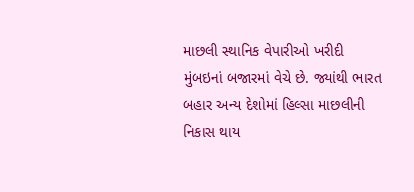માછલી સ્થાનિક વેપારીઓ ખરીદી મુંબઇનાં બજારમાં વેચે છે. જ્યાંથી ભારત બહાર અન્ય દેશોમાં હિલ્સા માછલીની નિકાસ થાય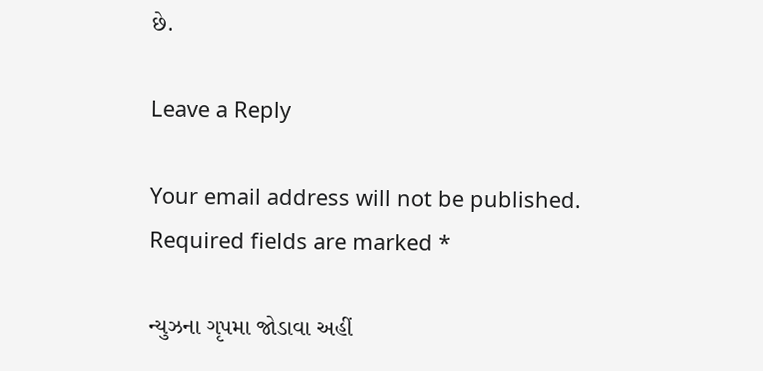છે.

Leave a Reply

Your email address will not be published. Required fields are marked *

ન્યુઝના ગૃપમા જોડાવા અહીં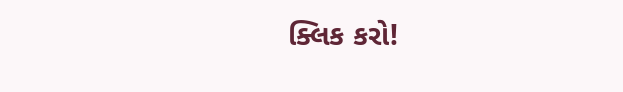ક્લિક કરો!